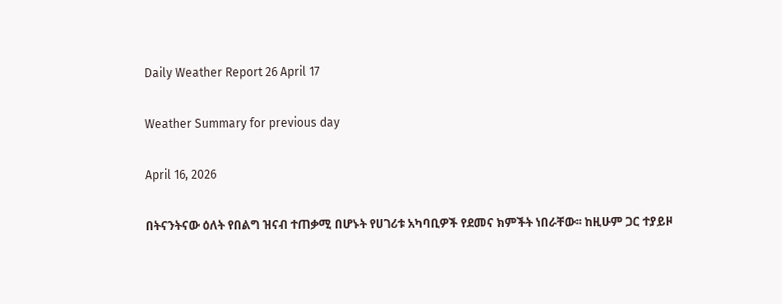Daily Weather Report 26 April 17

Weather Summary for previous day

April 16, 2026

በትናንትናው ዕለት የበልግ ዝናብ ተጠቃሚ በሆኑት የሀገሪቱ አካባቢዎች የደመና ክምችት ነበራቸው፡፡ ከዚሁም ጋር ተያይዞ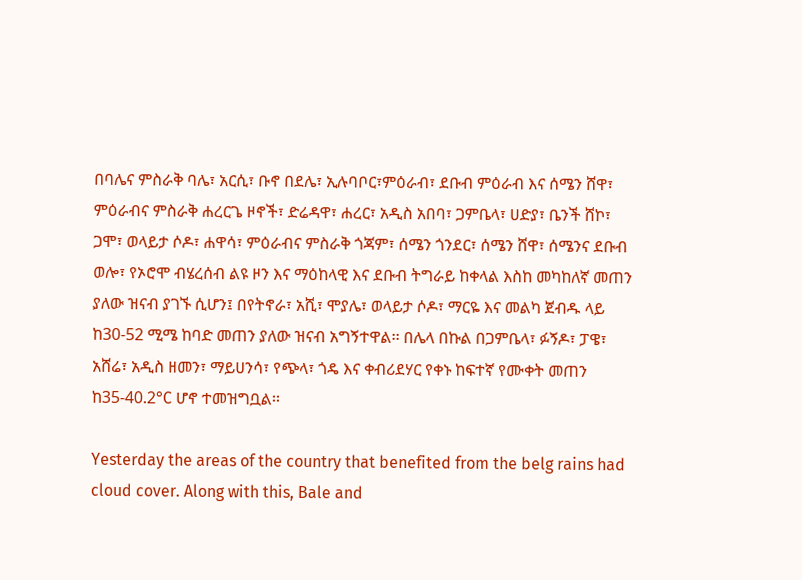በባሌና ምስራቅ ባሌ፣ አርሲ፣ ቡኖ በደሌ፣ ኢሉባቦር፣ምዕራብ፣ ደቡብ ምዕራብ እና ሰሜን ሸዋ፣ ምዕራብና ምስራቅ ሐረርጌ ዞኖች፣ ድሬዳዋ፣ ሐረር፣ አዲስ አበባ፣ ጋምቤላ፣ ሀድያ፣ ቤንች ሸኮ፣ ጋሞ፣ ወላይታ ሶዶ፣ ሐዋሳ፣ ምዕራብና ምስራቅ ጎጃም፣ ሰሜን ጎንደር፣ ሰሜን ሸዋ፣ ሰሜንና ደቡብ ወሎ፣ የኦሮሞ ብሄረሰብ ልዩ ዞን እና ማዕከላዊ እና ደቡብ ትግራይ ከቀላል እስከ መካከለኛ መጠን ያለው ዝናብ ያገኙ ሲሆን፤ በየትኖራ፣ አሺ፣ ሞያሌ፣ ወላይታ ሶዶ፣ ማርዬ እና መልካ ጀብዱ ላይ ከ30-52 ሚሜ ከባድ መጠን ያለው ዝናብ አግኝተዋል፡፡ በሌላ በኩል በጋምቤላ፣ ፉኝዶ፣ ፓዌ፣ አሸሬ፣ አዲስ ዘመን፣ ማይሀንሳ፣ የጭላ፣ ጎዴ እና ቀብሪደሃር የቀኑ ከፍተኛ የሙቀት መጠን ከ35-40.2°C ሆኖ ተመዝግቧል፡፡

Yesterday the areas of the country that benefited from the belg rains had cloud cover. Along with this, Bale and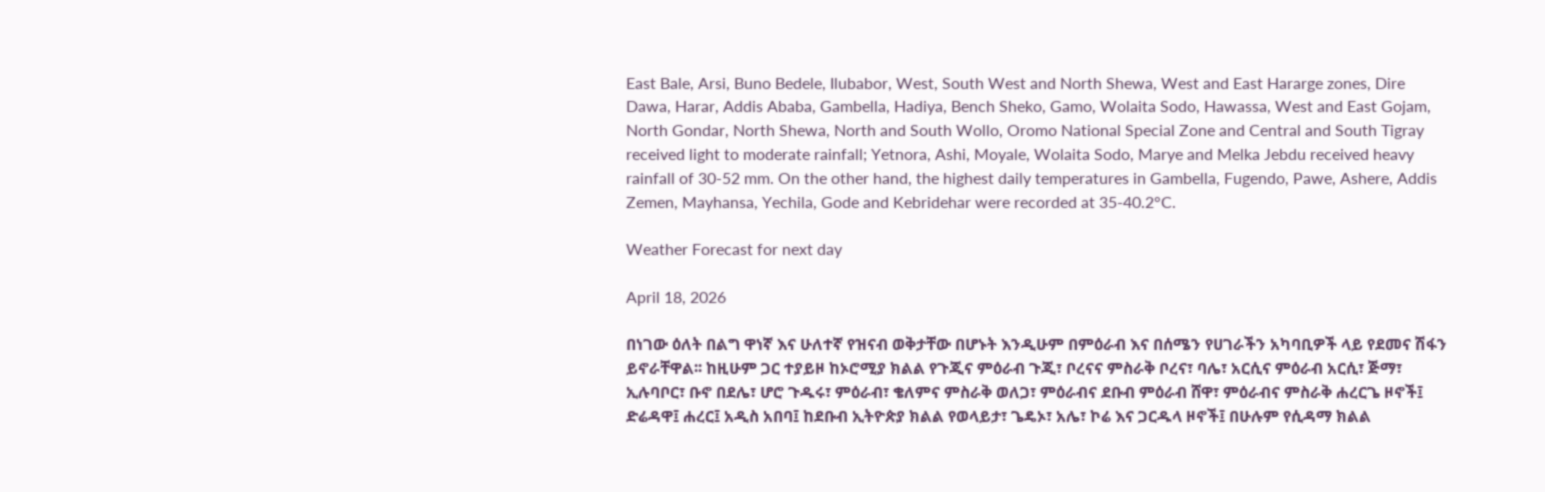East Bale, Arsi, Buno Bedele, Ilubabor, West, South West and North Shewa, West and East Hararge zones, Dire Dawa, Harar, Addis Ababa, Gambella, Hadiya, Bench Sheko, Gamo, Wolaita Sodo, Hawassa, West and East Gojam, North Gondar, North Shewa, North and South Wollo, Oromo National Special Zone and Central and South Tigray received light to moderate rainfall; Yetnora, Ashi, Moyale, Wolaita Sodo, Marye and Melka Jebdu received heavy rainfall of 30-52 mm. On the other hand, the highest daily temperatures in Gambella, Fugendo, Pawe, Ashere, Addis Zemen, Mayhansa, Yechila, Gode and Kebridehar were recorded at 35-40.2°C.

Weather Forecast for next day

April 18, 2026

በነገው ዕለት በልግ ዋነኛ እና ሁለተኛ የዝናብ ወቅታቸው በሆኑት እንዲሁም በምዕራብ እና በሰሜን የሀገራችን አካባቢዎች ላይ የደመና ሽፋን ይኖራቸዋል፡፡ ከዚሁም ጋር ተያይዞ ከኦሮሚያ ክልል የጉጂና ምዕራብ ጉጂ፣ ቦረናና ምስራቅ ቦረና፣ ባሌ፣ አርሲና ምዕራብ አርሲ፣ ጅማ፣ ኢሉባቦር፣ ቡኖ በደሌ፣ ሆሮ ጉዱሩ፣ ምዕራብ፣ ቄለምና ምስራቅ ወለጋ፣ ምዕራብና ደቡብ ምዕራብ ሸዋ፣ ምዕራብና ምስራቅ ሐረርጌ ዞኖች፤ ድሬዳዋ፤ ሐረር፤ አዲስ አበባ፤ ከደቡብ ኢትዮጵያ ክልል የወላይታ፣ ጌዴኦ፣ አሌ፣ ኮሬ እና ጋርዱላ ዞኖች፤ በሁሉም የሲዳማ ክልል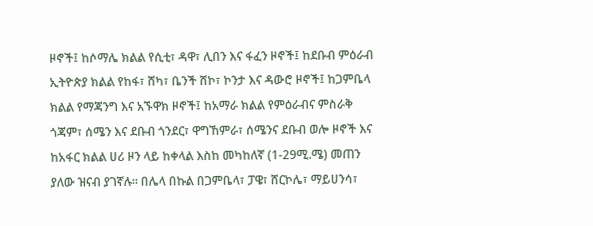ዞኖች፤ ከሶማሌ ክልል የሲቲ፣ ዳዋ፣ ሊበን እና ፋፈን ዞኖች፤ ከደቡብ ምዕራብ ኢትዮጵያ ክልል የከፋ፣ ሸካ፣ ቤንች ሸኮ፣ ኮንታ እና ዳውሮ ዞኖች፤ ከጋምቤላ ክልል የማጃንግ እና አኙዋክ ዞኖች፤ ከአማራ ክልል የምዕራብና ምስራቅ ጎጃም፣ ሰሜን እና ደቡብ ጎንደር፣ ዋግኸምራ፣ ሰሜንና ደቡብ ወሎ ዞኖች እና ከአፋር ክልል ሀሪ ዞን ላይ ከቀላል እስከ መካከለኛ (1-29ሚ.ሜ) መጠን ያለው ዝናብ ያገኛሉ። በሌላ በኩል በጋምቤላ፣ ፓዌ፣ ሸርኮሌ፣ ማይሀንሳ፣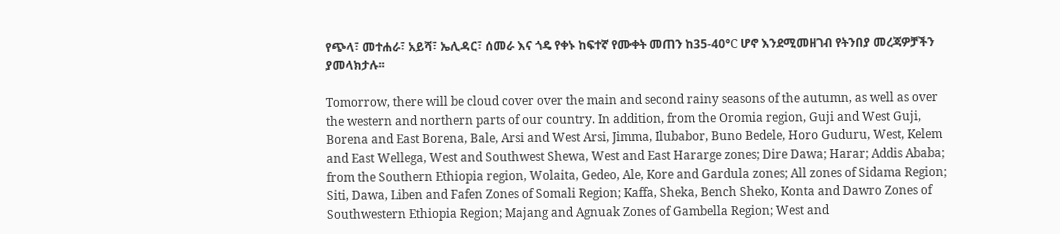የጭላ፣ መተሐራ፣ አይሻ፣ ኤሊዳር፣ ሰመራ እና ጎዴ የቀኑ ከፍተኛ የሙቀት መጠን ከ35-40°C ሆኖ እንደሚመዘገብ የትንበያ መረጃዎቻችን ያመላክታሉ፡፡

Tomorrow, there will be cloud cover over the main and second rainy seasons of the autumn, as well as over the western and northern parts of our country. In addition, from the Oromia region, Guji and West Guji, Borena and East Borena, Bale, Arsi and West Arsi, Jimma, Ilubabor, Buno Bedele, Horo Guduru, West, Kelem and East Wellega, West and Southwest Shewa, West and East Hararge zones; Dire Dawa; Harar; Addis Ababa; from the Southern Ethiopia region, Wolaita, Gedeo, Ale, Kore and Gardula zones; All zones of Sidama Region; Siti, Dawa, Liben and Fafen Zones of Somali Region; Kaffa, Sheka, Bench Sheko, Konta and Dawro Zones of Southwestern Ethiopia Region; Majang and Agnuak Zones of Gambella Region; West and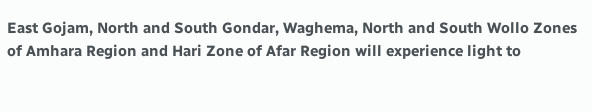East Gojam, North and South Gondar, Waghema, North and South Wollo Zones of Amhara Region and Hari Zone of Afar Region will experience light to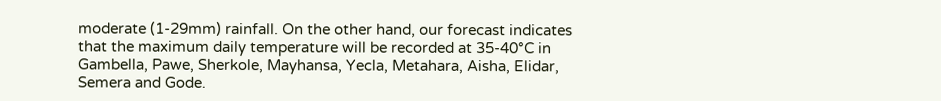moderate (1-29mm) rainfall. On the other hand, our forecast indicates that the maximum daily temperature will be recorded at 35-40°C in Gambella, Pawe, Sherkole, Mayhansa, Yecla, Metahara, Aisha, Elidar, Semera and Gode.